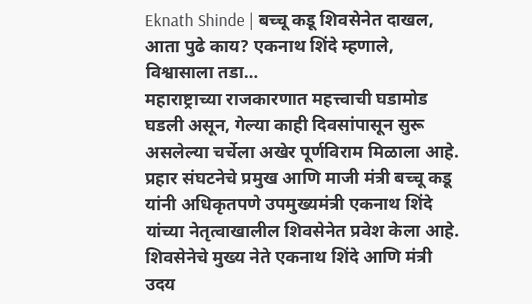Eknath Shinde | बच्चू कडू शिवसेनेत दाखल, आता पुढे काय? एकनाथ शिंदे म्हणाले, विश्वासाला तडा…
महाराष्ट्राच्या राजकारणात महत्त्वाची घडामोड घडली असून, गेल्या काही दिवसांपासून सुरू असलेल्या चर्चेला अखेर पूर्णविराम मिळाला आहे. प्रहार संघटनेचे प्रमुख आणि माजी मंत्री बच्चू कडू यांनी अधिकृतपणे उपमुख्यमंत्री एकनाथ शिंदे यांच्या नेतृत्वाखालील शिवसेनेत प्रवेश केला आहे. शिवसेनेचे मुख्य नेते एकनाथ शिंदे आणि मंत्री उदय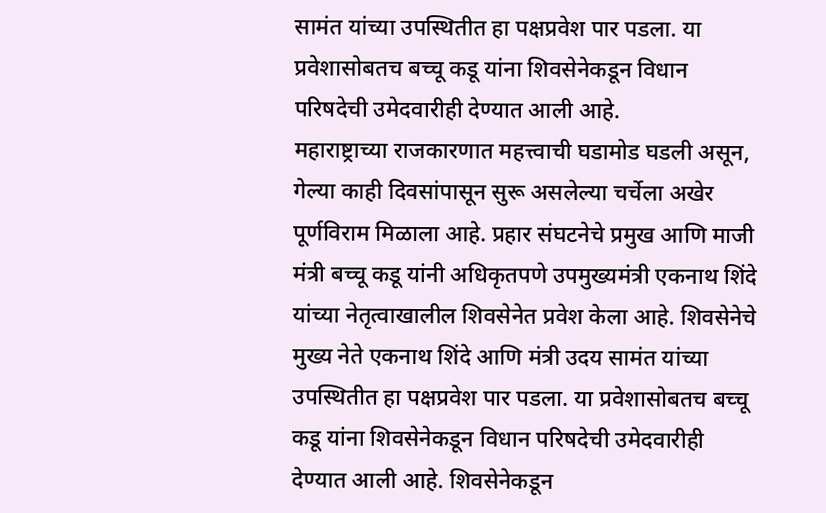सामंत यांच्या उपस्थितीत हा पक्षप्रवेश पार पडला. या प्रवेशासोबतच बच्चू कडू यांना शिवसेनेकडून विधान परिषदेची उमेदवारीही देण्यात आली आहे.
महाराष्ट्राच्या राजकारणात महत्त्वाची घडामोड घडली असून, गेल्या काही दिवसांपासून सुरू असलेल्या चर्चेला अखेर पूर्णविराम मिळाला आहे. प्रहार संघटनेचे प्रमुख आणि माजी मंत्री बच्चू कडू यांनी अधिकृतपणे उपमुख्यमंत्री एकनाथ शिंदे यांच्या नेतृत्वाखालील शिवसेनेत प्रवेश केला आहे. शिवसेनेचे मुख्य नेते एकनाथ शिंदे आणि मंत्री उदय सामंत यांच्या उपस्थितीत हा पक्षप्रवेश पार पडला. या प्रवेशासोबतच बच्चू कडू यांना शिवसेनेकडून विधान परिषदेची उमेदवारीही देण्यात आली आहे. शिवसेनेकडून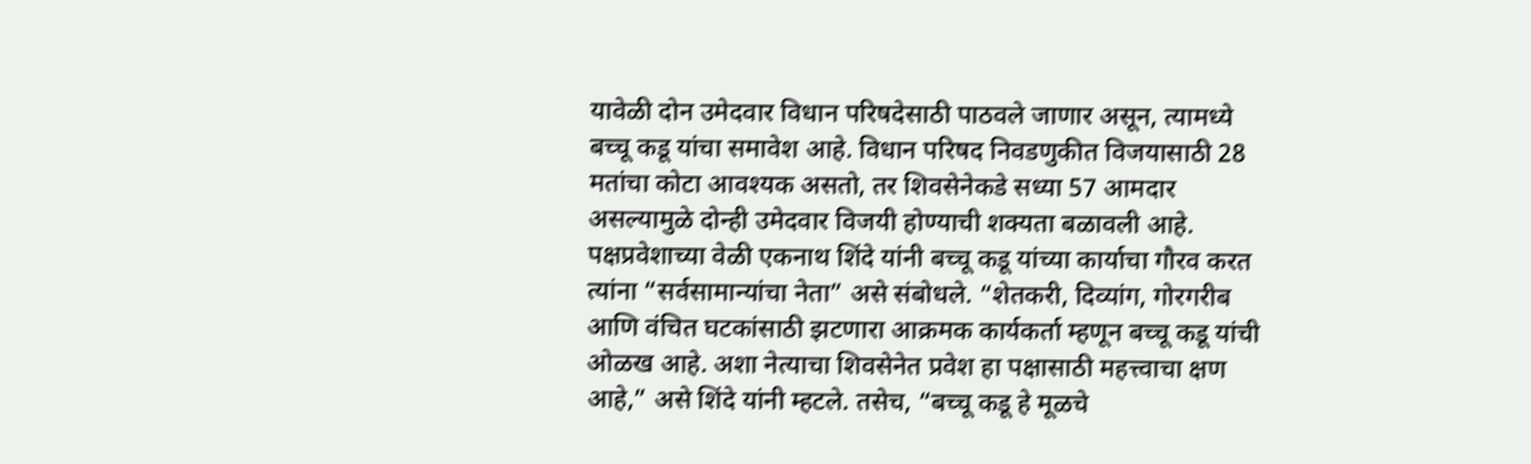यावेळी दोन उमेदवार विधान परिषदेसाठी पाठवले जाणार असून, त्यामध्ये बच्चू कडू यांचा समावेश आहे. विधान परिषद निवडणुकीत विजयासाठी 28 मतांचा कोटा आवश्यक असतो, तर शिवसेनेकडे सध्या 57 आमदार असल्यामुळे दोन्ही उमेदवार विजयी होण्याची शक्यता बळावली आहे.
पक्षप्रवेशाच्या वेळी एकनाथ शिंदे यांनी बच्चू कडू यांच्या कार्याचा गौरव करत त्यांना “सर्वसामान्यांचा नेता” असे संबोधले. “शेतकरी, दिव्यांग, गोरगरीब आणि वंचित घटकांसाठी झटणारा आक्रमक कार्यकर्ता म्हणून बच्चू कडू यांची ओळख आहे. अशा नेत्याचा शिवसेनेत प्रवेश हा पक्षासाठी महत्त्वाचा क्षण आहे,” असे शिंदे यांनी म्हटले. तसेच, “बच्चू कडू हे मूळचे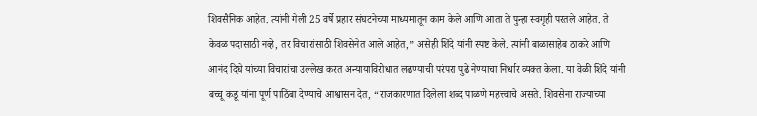शिवसैनिक आहेत. त्यांनी गेली 25 वर्षे प्रहार संघटनेच्या माध्यमातून काम केले आणि आता ते पुन्हा स्वगृही परतले आहेत. ते केवळ पदासाठी नव्हे, तर विचारांसाठी शिवसेनेत आले आहेत,” असेही शिंदे यांनी स्पष्ट केले. त्यांनी बाळासाहेब ठाकरे आणि आनंद दिघे यांच्या विचारांचा उल्लेख करत अन्यायाविरोधात लढण्याची परंपरा पुढे नेण्याचा निर्धार व्यक्त केला. या वेळी शिंदे यांनी बच्चू कडू यांना पूर्ण पाठिंबा देण्याचे आश्वासन देत, “राजकारणात दिलेला शब्द पाळणे महत्त्वाचे असते. शिवसेना राज्याच्या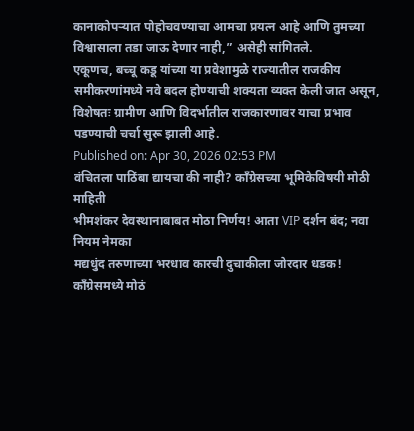कानाकोपऱ्यात पोहोचवण्याचा आमचा प्रयत्न आहे आणि तुमच्या विश्वासाला तडा जाऊ देणार नाही,” असेही सांगितले.
एकूणच, बच्चू कडू यांच्या या प्रवेशामुळे राज्यातील राजकीय समीकरणांमध्ये नवे बदल होण्याची शक्यता व्यक्त केली जात असून, विशेषतः ग्रामीण आणि विदर्भातील राजकारणावर याचा प्रभाव पडण्याची चर्चा सुरू झाली आहे.
Published on: Apr 30, 2026 02:53 PM
वंचितला पाठिंबा द्यायचा की नाही? काँग्रेसच्या भूमिकेविषयी मोठी माहिती
भीमशंकर देवस्थानाबाबत मोठा निर्णय! आता VIP दर्शन बंद; नवा नियम नेमका
मद्यधुंद तरुणाच्या भरधाव कारची दुचाकीला जोरदार धडक!
कॉंग्रेसमध्ये मोठं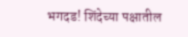भगदड! शिंदेच्या पक्षातील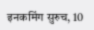इनकमिंग सुरुच, 10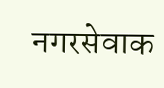नगरसेवाक